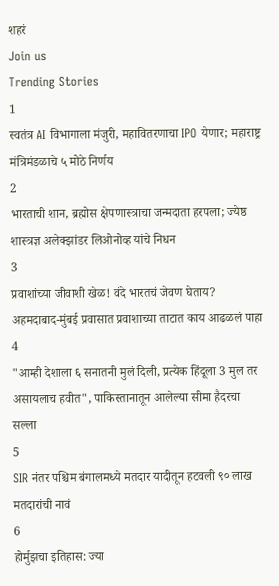शहरं
Join us
Trending Stories
1
स्वतंत्र AI विभागाला मंजुरी, महावितरणाचा IPO येणार; महाराष्ट्र मंत्रिमंडळाचे ५ मोठे निर्णय
2
भारताची शान, ब्रह्मोस क्षेपणास्त्राचा जन्मदाता हरपला; ज्येष्ठ शास्त्रज्ञ अलेक्झांडर लिओनोव्ह यांचे निधन
3
प्रवाशांच्या जीवाशी खेळ! वंदे भारतचं जेवण घेताय? अहमदाबाद-मुंबई प्रवासात प्रवाशाच्या ताटात काय आढळलं पाहा
4
"आम्ही देशाला ६ सनातनी मुलं दिली, प्रत्येक हिंदूला 3 मुल तर असायलाच हवीत", पाकिस्तानातून आलेल्या सीमा हैदरचा सल्ला
5
SIR नंतर पश्चिम बंगालमध्ये मतदार यादीतून हटवली ९० लाख मतदारांची नावं
6
होर्मुझचा इतिहास: ज्या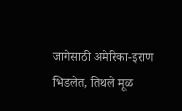जागेसाठी अमेरिका-इराण भिडलेत, तिथले मूळ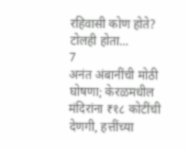रहिवासी कोण होते? टोलही होता...
7
अनंत अंबानींची मोठी घोषणा; केरळमधील मंदिरांना ₹१८ कोटींची देणगी, हत्तींच्या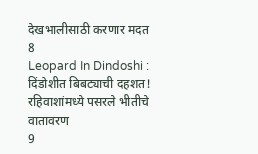देखभालीसाठी करणार मदत
8
Leopard In Dindoshi : दिंडोशीत बिबट्याची दहशत! रहिवाशांमध्ये पसरले भीतीचे वातावरण
9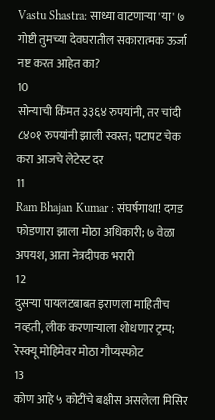Vastu Shastra: साध्या वाटणाऱ्या 'या' ७ गोष्टी तुमच्या देवघरातील सकारात्मक ऊर्जा नष्ट करत आहेत का?
10
सोन्याची किंमत ३३६४ रुपयांनी, तर चांदी ८४०१ रुपयांनी झाली स्वस्त; पटापट चेक करा आजचे लेटेस्ट दर
11
Ram Bhajan Kumar : संघर्षगाथा! दगड फोडणारा झाला मोठा अधिकारी; ७ वेळा अपयश, आता नेत्रदीपक भरारी
12
दुसऱ्या पायलटबाबत इराणला माहितीच नव्हती, लीक करणाऱ्याला शोधणार ट्रम्प; रेस्क्यू मोहिमेवर मोठा गौप्यस्फोट
13
कोण आहे ५ कोटींचे बक्षीस असलेला मिसिर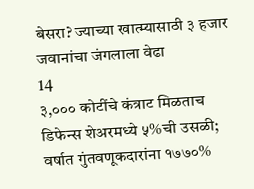बेसरा? ज्याच्या खात्म्यासाठी ३ हजार जवानांचा जंगलाला वेढा
14
३,००० कोटींचे कंत्राट मिळताच डिफेन्स शेअरमध्ये ५%ची उसळी; वर्षात गुंतवणूकदारांना १७७०%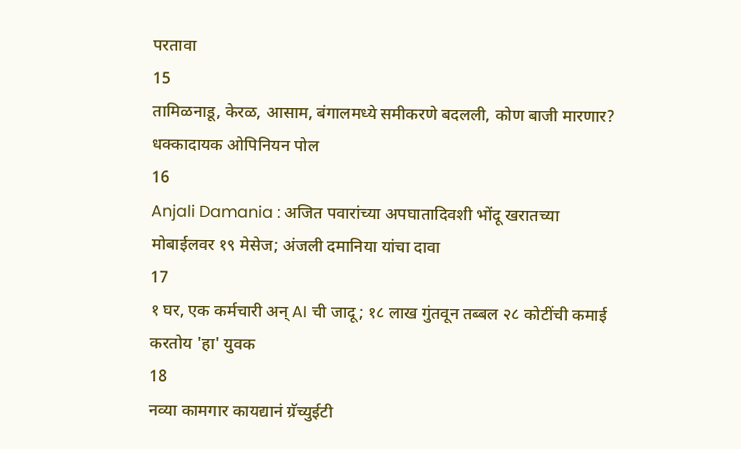परतावा
15
तामिळनाडू, केरळ, आसाम, बंगालमध्ये समीकरणे बदलली, कोण बाजी मारणार? धक्कादायक ओपिनियन पोल
16
Anjali Damania : अजित पवारांच्या अपघातादिवशी भोंदू खरातच्या मोबाईलवर १९ मेसेज; अंजली दमानिया यांचा दावा
17
१ घर, एक कर्मचारी अन् AI ची जादू; १८ लाख गुंतवून तब्बल २८ कोटींची कमाई करतोय 'हा' युवक
18
नव्या कामगार कायद्यानं ग्रॅच्युईटी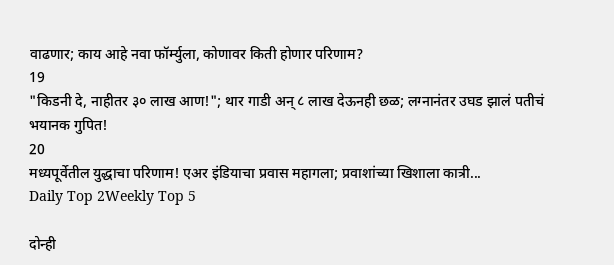वाढणार; काय आहे नवा फॉर्म्युला, कोणावर किती होणार परिणाम?
19
"किडनी दे, नाहीतर ३० लाख आण!"; थार गाडी अन् ८ लाख देऊनही छळ; लग्नानंतर उघड झालं पतीचं भयानक गुपित!
20
मध्यपूर्वेतील युद्धाचा परिणाम! एअर इंडियाचा प्रवास महागला; प्रवाशांच्या खिशाला कात्री...
Daily Top 2Weekly Top 5

दोन्ही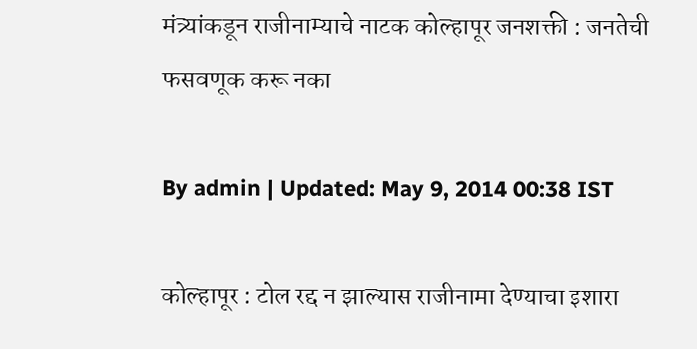मंत्र्यांकडून राजीनाम्याचे नाटक कोल्हापूर जनशक्ती : जनतेची फसवणूक करू नका

By admin | Updated: May 9, 2014 00:38 IST

कोल्हापूर : टोल रद्द न झाल्यास राजीनामा देण्याचा इशारा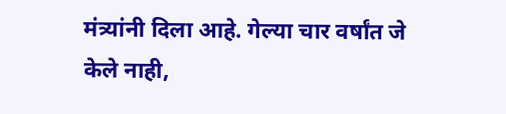मंत्र्यांनी दिला आहे. गेल्या चार वर्षांत जे केले नाही,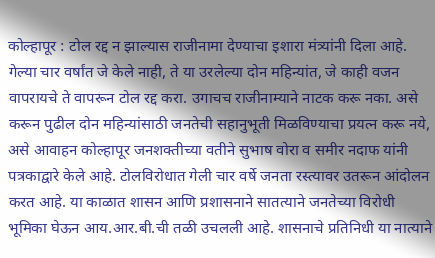कोल्हापूर : टोल रद्द न झाल्यास राजीनामा देण्याचा इशारा मंत्र्यांनी दिला आहे. गेल्या चार वर्षांत जे केले नाही, ते या उरलेल्या दोन महिन्यांत, जे काही वजन वापरायचे ते वापरून टोल रद्द करा. उगाचच राजीनाम्याने नाटक करू नका. असे करून पुढील दोन महिन्यांसाठी जनतेची सहानुभूती मिळविण्याचा प्रयत्न करू नये, असे आवाहन कोल्हापूर जनशक्तीच्या वतीने सुभाष वोरा व समीर नदाफ यांनी पत्रकाद्वारे केले आहे. टोलविरोधात गेली चार वर्षे जनता रस्त्यावर उतरून आंदोलन करत आहे. या काळात शासन आणि प्रशासनाने सातत्याने जनतेच्या विरोधी भूमिका घेऊन आय.आर.बी.ची तळी उचलली आहे. शासनाचे प्रतिनिधी या नात्याने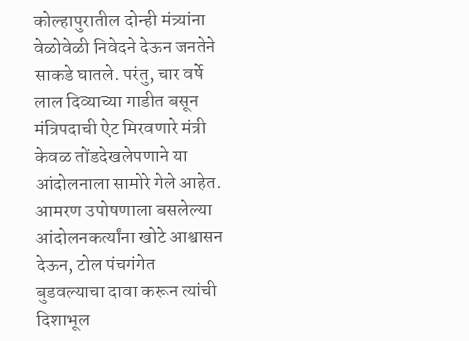कोल्हापुरातील दोन्ही मंत्र्यांना वेळोवेळी निवेदने देऊन जनतेने साकडे घातले. परंतु, चार वर्षे लाल दिव्याच्या गाडीत बसून मंत्रिपदाची ऐट मिरवणारे मंत्री केवळ तोंडदेखलेपणाने या आंदोलनाला सामोरे गेले आहेत. आमरण उपोषणाला बसलेल्या आंदोलनकर्त्यांना खोटे आश्वासन देऊन, टोल पंचगंगेत बुडवल्याचा दावा करून त्यांची दिशाभूल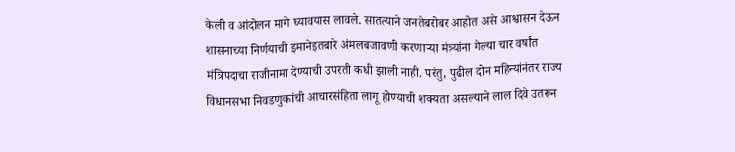केली व आंदोलन मागे घ्यावयास लावले. सातत्याने जनतेबरोबर आहोत असे आश्वासन देऊन शासनाच्या निर्णयाची इमानेइतबारे अंमलबजावणी करणार्‍या मंत्र्यांना गेल्या चार वर्षांत मंत्रिपदाचा राजीनामा देण्याची उपरती कधी झाली नाही. परंतु, पुढील दोन महिन्यांनंतर राज्य विधानसभा निवडणुकांची आचारसंहिता लागू होण्याची शक्यता असल्याने लाल दिवे उतरून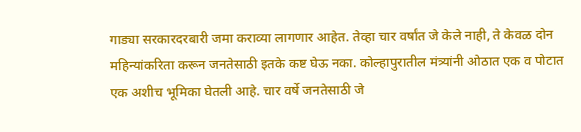गाड्या सरकारदरबारी जमा कराव्या लागणार आहेत. तेव्हा चार वर्षांत जे केले नाही, ते केवळ दोन महिन्यांकरिता करून जनतेसाठी इतके कष्ट घेऊ नका. कोल्हापुरातील मंत्र्यांनी ओठात एक व पोटात एक अशीच भूमिका घेतली आहे. चार वर्षे जनतेसाठी जे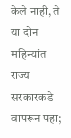केले नाही, ते या दोन महिन्यांत राज्य सरकारकडे वापरून पहा;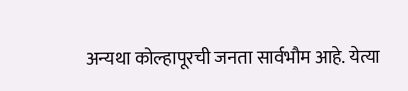अन्यथा कोल्हापूरची जनता सार्वभौम आहे. येत्या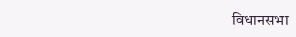विधानसभा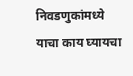निवडणुकांमध्ये याचा काय घ्यायचा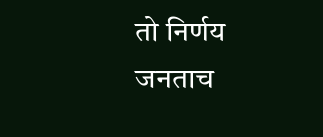तो निर्णय जनताच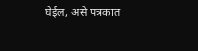घेईल, असे पत्रकात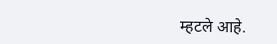म्हटले आहे.